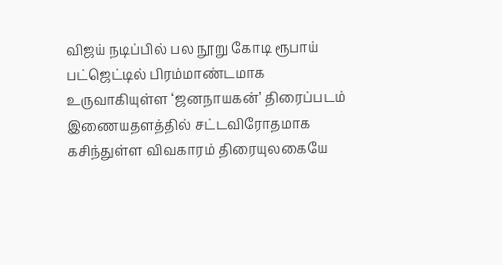விஜய் நடிப்பில் பல நூறு கோடி ரூபாய் பட்ஜெட்டில் பிரம்மாண்டமாக உருவாகியுள்ள ‘ஜனநாயகன்’ திரைப்படம் இணையதளத்தில் சட்டவிரோதமாக கசிந்துள்ள விவகாரம் திரையுலகையே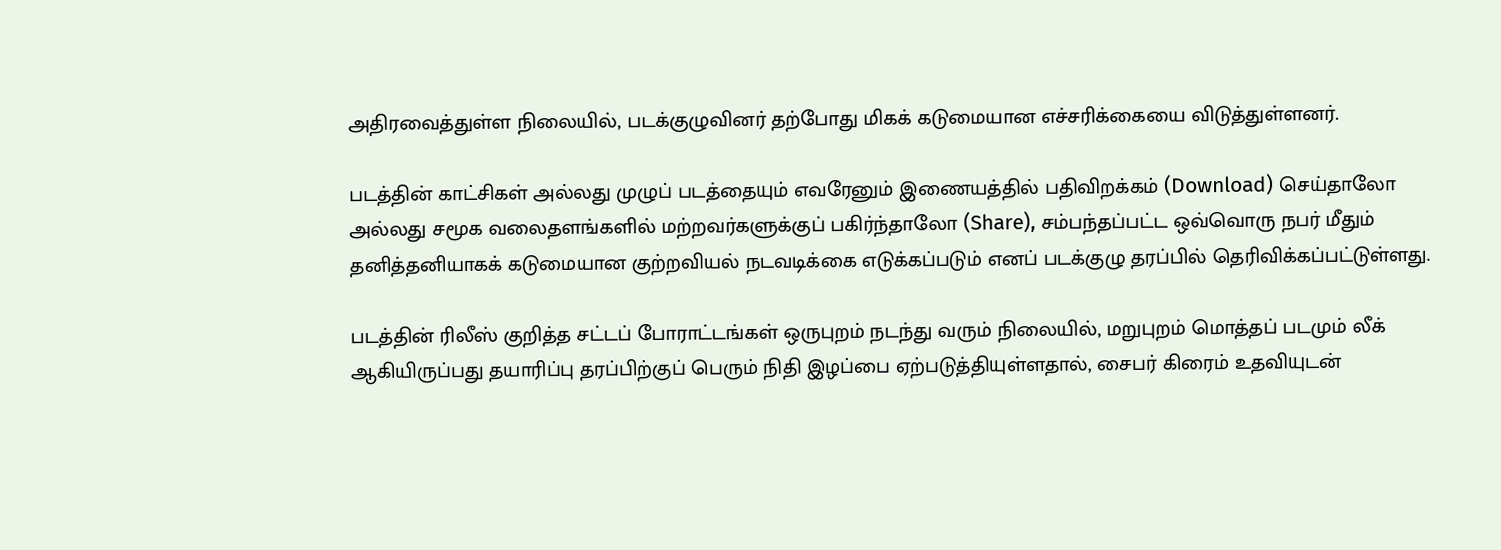அதிரவைத்துள்ள நிலையில், படக்குழுவினர் தற்போது மிகக் கடுமையான எச்சரிக்கையை விடுத்துள்ளனர்.

படத்தின் காட்சிகள் அல்லது முழுப் படத்தையும் எவரேனும் இணையத்தில் பதிவிறக்கம் (Download) செய்தாலோ அல்லது சமூக வலைதளங்களில் மற்றவர்களுக்குப் பகிர்ந்தாலோ (Share), சம்பந்தப்பட்ட ஒவ்வொரு நபர் மீதும் தனித்தனியாகக் கடுமையான குற்றவியல் நடவடிக்கை எடுக்கப்படும் எனப் படக்குழு தரப்பில் தெரிவிக்கப்பட்டுள்ளது.

படத்தின் ரிலீஸ் குறித்த சட்டப் போராட்டங்கள் ஒருபுறம் நடந்து வரும் நிலையில், மறுபுறம் மொத்தப் படமும் லீக் ஆகியிருப்பது தயாரிப்பு தரப்பிற்குப் பெரும் நிதி இழப்பை ஏற்படுத்தியுள்ளதால், சைபர் கிரைம் உதவியுடன்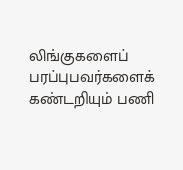லிங்குகளைப் பரப்புபவர்களைக் கண்டறியும் பணி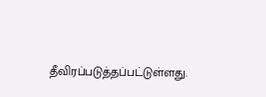தீவிரப்படுத்தப்பட்டுள்ளது.